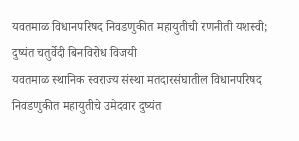यवतमाळ विधानपरिषद निवडणुकीत महायुतीची रणनीती यशस्वी; दुष्यंत चतुर्वेदी बिनविरोध विजयी
यवतमाळ स्थानिक स्वराज्य संस्था मतदारसंघातील विधानपरिषद निवडणुकीत महायुतीचे उमेदवार दुष्यंत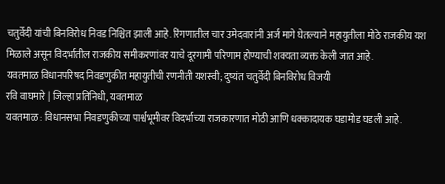चतुर्वेदी यांची बिनविरोध निवड निश्चित झाली आहे. रिंगणातील चार उमेदवारांनी अर्ज मागे घेतल्याने महायुतीला मोठे राजकीय यश मिळाले असून विदर्भातील राजकीय समीकरणांवर याचे दूरगामी परिणाम होण्याची शक्यता व्यक्त केली जात आहे.
यवतमाळ विधानपरिषद निवडणुकीत महायुतीची रणनीती यशस्वी; दुष्यंत चतुर्वेदी बिनविरोध विजयी
रवि वाघमारे | जिल्हा प्रतिनिधी, यवतमाळ
यवतमाळ : विधानसभा निवडणुकीच्या पार्श्वभूमीवर विदर्भाच्या राजकारणात मोठी आणि धक्कादायक घडामोड घडली आहे.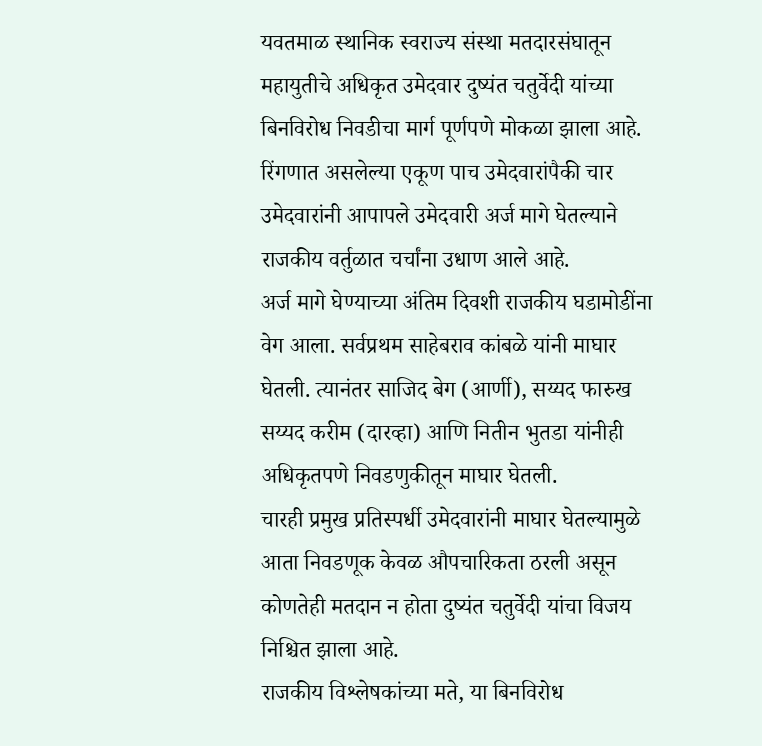यवतमाळ स्थानिक स्वराज्य संस्था मतदारसंघातून महायुतीचे अधिकृत उमेदवार दुष्यंत चतुर्वेदी यांच्या बिनविरोध निवडीचा मार्ग पूर्णपणे मोकळा झाला आहे. रिंगणात असलेल्या एकूण पाच उमेदवारांपैकी चार उमेदवारांनी आपापले उमेदवारी अर्ज मागे घेतल्याने राजकीय वर्तुळात चर्चांना उधाण आले आहे.
अर्ज मागे घेण्याच्या अंतिम दिवशी राजकीय घडामोडींना वेग आला. सर्वप्रथम साहेबराव कांबळे यांनी माघार घेतली. त्यानंतर साजिद बेग (आर्णी), सय्यद फारुख सय्यद करीम (दारव्हा) आणि नितीन भुतडा यांनीही अधिकृतपणे निवडणुकीतून माघार घेतली.
चारही प्रमुख प्रतिस्पर्धी उमेदवारांनी माघार घेतल्यामुळे आता निवडणूक केवळ औपचारिकता ठरली असून कोणतेही मतदान न होता दुष्यंत चतुर्वेदी यांचा विजय निश्चित झाला आहे.
राजकीय विश्लेषकांच्या मते, या बिनविरोध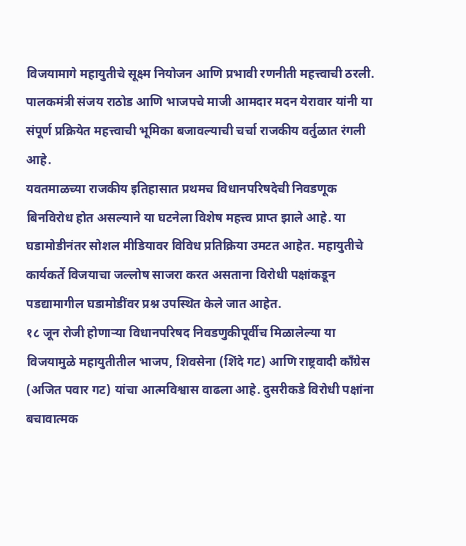विजयामागे महायुतीचे सूक्ष्म नियोजन आणि प्रभावी रणनीती महत्त्वाची ठरली. पालकमंत्री संजय राठोड आणि भाजपचे माजी आमदार मदन येरावार यांनी या संपूर्ण प्रक्रियेत महत्त्वाची भूमिका बजावल्याची चर्चा राजकीय वर्तुळात रंगली आहे.
यवतमाळच्या राजकीय इतिहासात प्रथमच विधानपरिषदेची निवडणूक बिनविरोध होत असल्याने या घटनेला विशेष महत्त्व प्राप्त झाले आहे. या घडामोडीनंतर सोशल मीडियावर विविध प्रतिक्रिया उमटत आहेत. महायुतीचे कार्यकर्ते विजयाचा जल्लोष साजरा करत असताना विरोधी पक्षांकडून पडद्यामागील घडामोडींवर प्रश्न उपस्थित केले जात आहेत.
१८ जून रोजी होणाऱ्या विधानपरिषद निवडणुकीपूर्वीच मिळालेल्या या विजयामुळे महायुतीतील भाजप, शिवसेना (शिंदे गट) आणि राष्ट्रवादी काँग्रेस (अजित पवार गट) यांचा आत्मविश्वास वाढला आहे. दुसरीकडे विरोधी पक्षांना बचावात्मक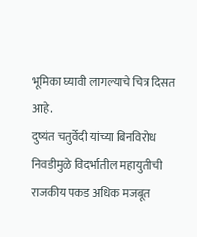भूमिका घ्यावी लागल्याचे चित्र दिसत आहे.
दुष्यंत चतुर्वेदी यांच्या बिनविरोध निवडीमुळे विदर्भातील महायुतीची राजकीय पकड अधिक मजबूत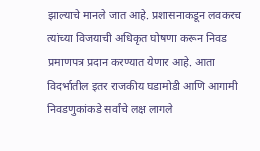झाल्याचे मानले जात आहे. प्रशासनाकडून लवकरच त्यांच्या विजयाची अधिकृत घोषणा करून निवड प्रमाणपत्र प्रदान करण्यात येणार आहे. आता विदर्भातील इतर राजकीय घडामोडी आणि आगामी निवडणुकांकडे सर्वांचे लक्ष लागले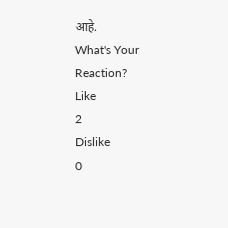आहे.
What's Your Reaction?
Like
2
Dislike
0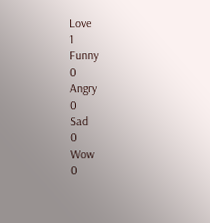Love
1
Funny
0
Angry
0
Sad
0
Wow
0